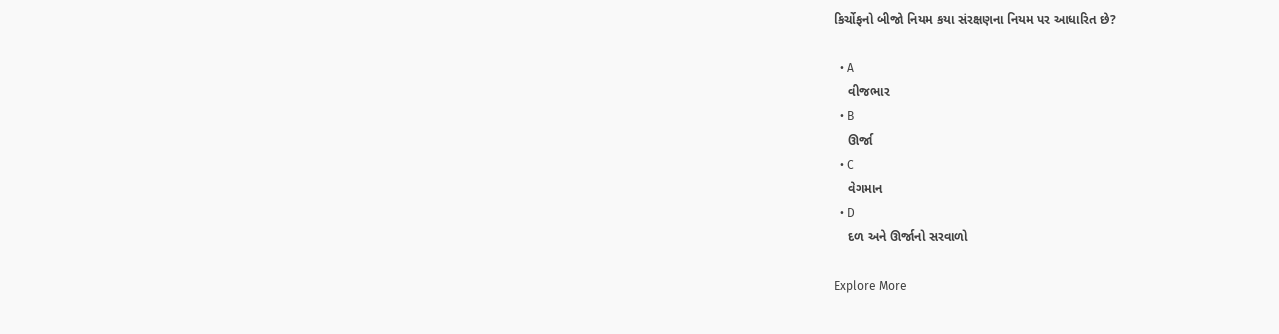કિર્ચોફનો બીજો નિયમ કયા સંરક્ષણના નિયમ પર આધારિત છે?

  • A
    વીજભાર
  • B
    ઊર્જા
  • C
    વેગમાન
  • D
    દળ અને ઊર્જાનો સરવાળો

Explore More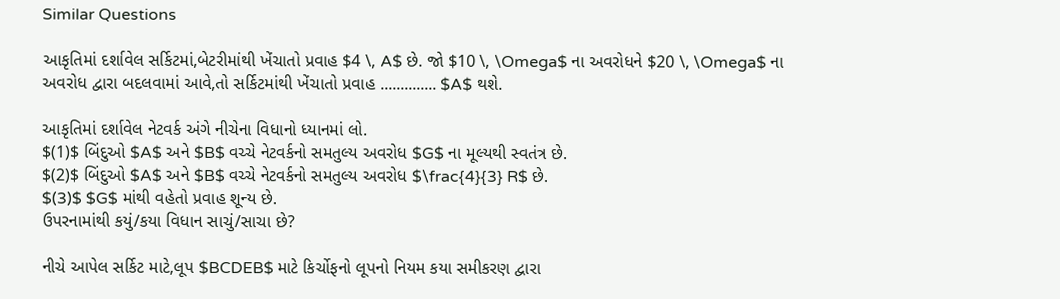Similar Questions

આકૃતિમાં દર્શાવેલ સર્કિટમાં,બેટરીમાંથી ખેંચાતો પ્રવાહ $4 \, A$ છે. જો $10 \, \Omega$ ના અવરોધને $20 \, \Omega$ ના અવરોધ દ્વારા બદલવામાં આવે,તો સર્કિટમાંથી ખેંચાતો પ્રવાહ .............. $A$ થશે.

આકૃતિમાં દર્શાવેલ નેટવર્ક અંગે નીચેના વિધાનો ધ્યાનમાં લો.
$(1)$ બિંદુઓ $A$ અને $B$ વચ્ચે નેટવર્કનો સમતુલ્ય અવરોધ $G$ ના મૂલ્યથી સ્વતંત્ર છે.
$(2)$ બિંદુઓ $A$ અને $B$ વચ્ચે નેટવર્કનો સમતુલ્ય અવરોધ $\frac{4}{3} R$ છે.
$(3)$ $G$ માંથી વહેતો પ્રવાહ શૂન્ય છે.
ઉપરનામાંથી કયું/કયા વિધાન સાચું/સાચા છે?

નીચે આપેલ સર્કિટ માટે,લૂપ $BCDEB$ માટે કિર્ચોફનો લૂપનો નિયમ કયા સમીકરણ દ્વારા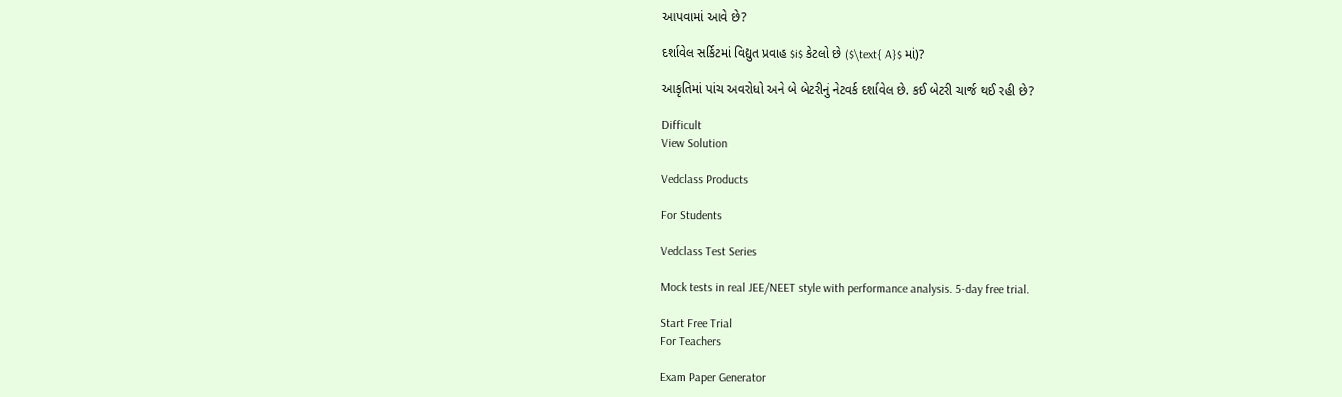આપવામાં આવે છે?

દર્શાવેલ સર્કિટમાં વિદ્યુત પ્રવાહ $i$ કેટલો છે ($\text{ A}$ માં)?

આકૃતિમાં પાંચ અવરોધો અને બે બેટરીનું નેટવર્ક દર્શાવેલ છે. કઈ બેટરી ચાર્જ થઈ રહી છે?

Difficult
View Solution

Vedclass Products

For Students

Vedclass Test Series

Mock tests in real JEE/NEET style with performance analysis. 5-day free trial.

Start Free Trial
For Teachers

Exam Paper Generator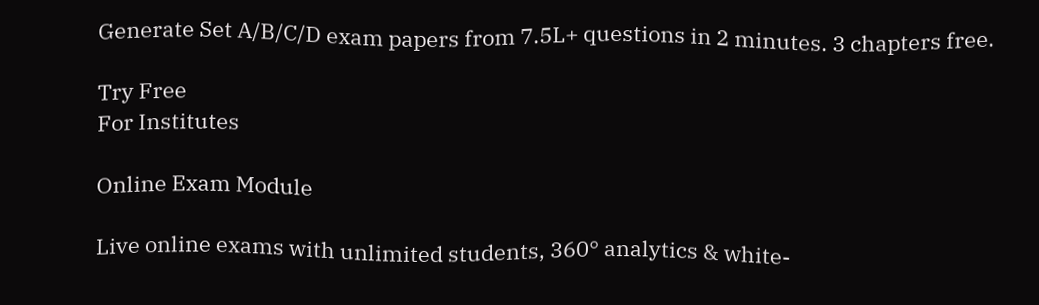Generate Set A/B/C/D exam papers from 7.5L+ questions in 2 minutes. 3 chapters free.

Try Free
For Institutes

Online Exam Module

Live online exams with unlimited students, 360° analytics & white-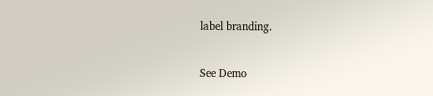label branding.

See Demo